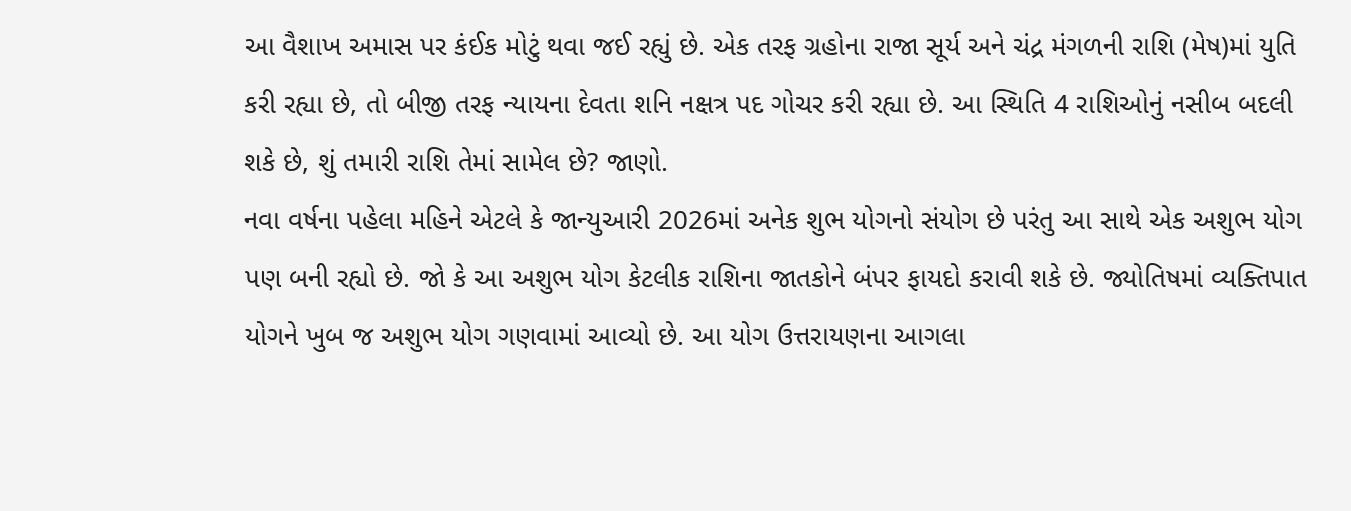આ વૈશાખ અમાસ પર કંઈક મોટું થવા જઈ રહ્યું છે. એક તરફ ગ્રહોના રાજા સૂર્ય અને ચંદ્ર મંગળની રાશિ (મેષ)માં યુતિ કરી રહ્યા છે, તો બીજી તરફ ન્યાયના દેવતા શનિ નક્ષત્ર પદ ગોચર કરી રહ્યા છે. આ સ્થિતિ 4 રાશિઓનું નસીબ બદલી શકે છે, શું તમારી રાશિ તેમાં સામેલ છે? જાણો.
નવા વર્ષના પહેલા મહિને એટલે કે જાન્યુઆરી 2026માં અનેક શુભ યોગનો સંયોગ છે પરંતુ આ સાથે એક અશુભ યોગ પણ બની રહ્યો છે. જો કે આ અશુભ યોગ કેટલીક રાશિના જાતકોને બંપર ફાયદો કરાવી શકે છે. જ્યોતિષમાં વ્યક્તિપાત યોગને ખુબ જ અશુભ યોગ ગણવામાં આવ્યો છે. આ યોગ ઉત્તરાયણના આગલા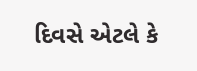દિવસે એટલે કે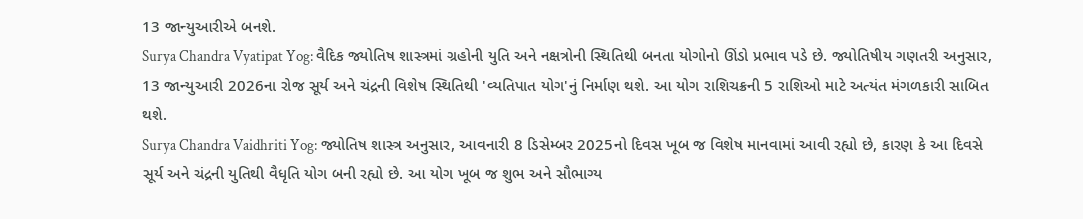13 જાન્યુઆરીએ બનશે.
Surya Chandra Vyatipat Yog: વૈદિક જ્યોતિષ શાસ્ત્રમાં ગ્રહોની યુતિ અને નક્ષત્રોની સ્થિતિથી બનતા યોગોનો ઊંડો પ્રભાવ પડે છે. જ્યોતિષીય ગણતરી અનુસાર, 13 જાન્યુઆરી 2026ના રોજ સૂર્ય અને ચંદ્રની વિશેષ સ્થિતિથી 'વ્યતિપાત યોગ'નું નિર્માણ થશે. આ યોગ રાશિચક્રની 5 રાશિઓ માટે અત્યંત મંગળકારી સાબિત થશે.
Surya Chandra Vaidhriti Yog: જ્યોતિષ શાસ્ત્ર અનુસાર, આવનારી 8 ડિસેમ્બર 2025નો દિવસ ખૂબ જ વિશેષ માનવામાં આવી રહ્યો છે, કારણ કે આ દિવસે સૂર્ય અને ચંદ્રની યુતિથી વૈધૃતિ યોગ બની રહ્યો છે. આ યોગ ખૂબ જ શુભ અને સૌભાગ્ય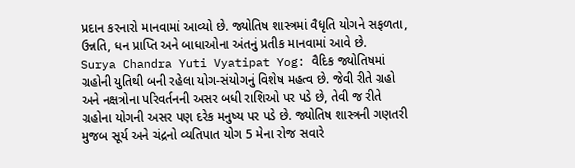પ્રદાન કરનારો માનવામાં આવ્યો છે. જ્યોતિષ શાસ્ત્રમાં વૈધૃતિ યોગને સફળતા, ઉન્નતિ, ધન પ્રાપ્તિ અને બાધાઓના અંતનું પ્રતીક માનવામાં આવે છે.
Surya Chandra Yuti Vyatipat Yog: વૈદિક જ્યોતિષમાં ગ્રહોની યુતિથી બની રહેલા યોગ-સંયોગનું વિશેષ મહત્વ છે. જેવી રીતે ગ્રહો અને નક્ષત્રોના પરિવર્તનની અસર બધી રાશિઓ પર પડે છે, તેવી જ રીતે ગ્રહોના યોગની અસર પણ દરેક મનુષ્ય પર પડે છે. જ્યોતિષ શાસ્ત્રની ગણતરી મુજબ સૂર્ય અને ચંદ્રનો વ્યતિપાત યોગ 5 મેના રોજ સવારે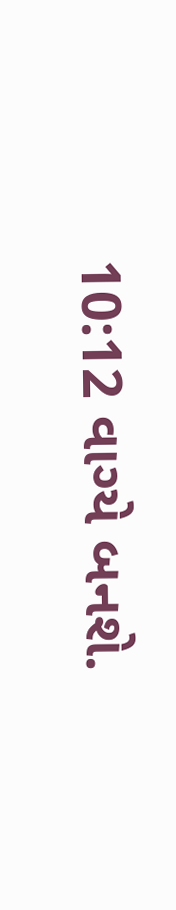10:12 વાગ્યે બનશે.